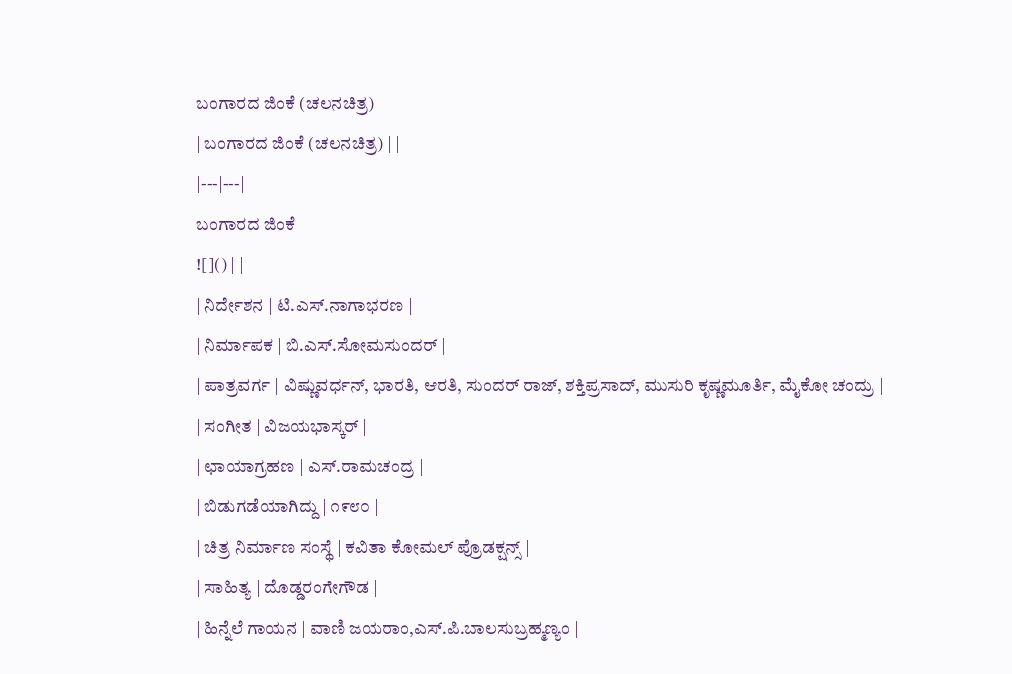ಬಂಗಾರದ ಜಿಂಕೆ (ಚಲನಚಿತ್ರ)
| ಬಂಗಾರದ ಜಿಂಕೆ (ಚಲನಚಿತ್ರ) | |
|---|---|
ಬಂಗಾರದ ಜಿಂಕೆ
![]() | |
| ನಿರ್ದೇಶನ | ಟಿ.ಎಸ್.ನಾಗಾಭರಣ |
| ನಿರ್ಮಾಪಕ | ಬಿ.ಎಸ್.ಸೋಮಸುಂದರ್ |
| ಪಾತ್ರವರ್ಗ | ವಿಷ್ಣುವರ್ಧನ್, ಭಾರತಿ, ಆರತಿ, ಸುಂದರ್ ರಾಜ್, ಶಕ್ತಿಪ್ರಸಾದ್, ಮುಸುರಿ ಕೃಷ್ಣಮೂರ್ತಿ, ಮೈಕೋ ಚಂದ್ರು |
| ಸಂಗೀತ | ವಿಜಯಭಾಸ್ಕರ್ |
| ಛಾಯಾಗ್ರಹಣ | ಎಸ್.ರಾಮಚಂದ್ರ |
| ಬಿಡುಗಡೆಯಾಗಿದ್ದು | ೧೯೮೦ |
| ಚಿತ್ರ ನಿರ್ಮಾಣ ಸಂಸ್ಥೆ | ಕವಿತಾ ಕೋಮಲ್ ಪ್ರೊಡಕ್ಷನ್ಸ್ |
| ಸಾಹಿತ್ಯ | ದೊಡ್ಡರಂಗೇಗೌಡ |
| ಹಿನ್ನೆಲೆ ಗಾಯನ | ವಾಣಿ ಜಯರಾಂ,ಎಸ್.ಪಿ.ಬಾಲಸುಬ್ರಹ್ಮಣ್ಯಂ |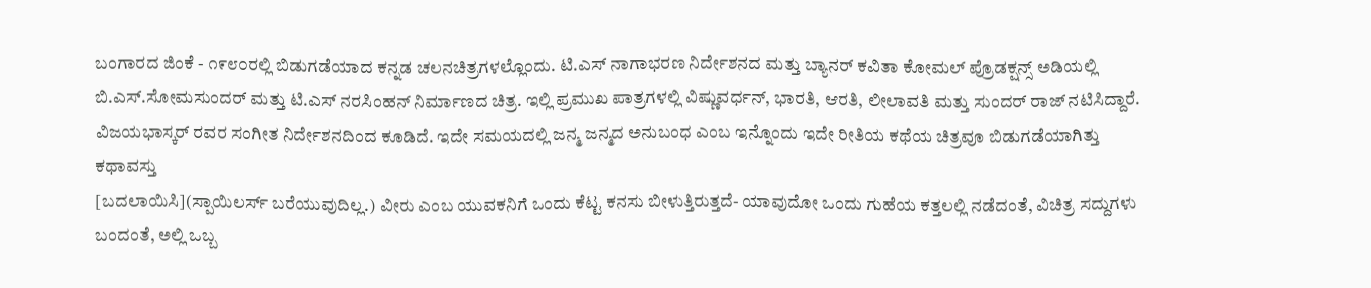ಬಂಗಾರದ ಜಿಂಕೆ - ೧೯೮೦ರಲ್ಲಿ ಬಿಡುಗಡೆಯಾದ ಕನ್ನಡ ಚಲನಚಿತ್ರಗಳಲ್ಲೊಂದು. ಟಿ.ಎಸ್ ನಾಗಾಭರಣ ನಿರ್ದೇಶನದ ಮತ್ತು ಬ್ಯಾನರ್ ಕವಿತಾ ಕೋಮಲ್ ಪ್ರೊಡಕ್ಷನ್ಸ್ ಅಡಿಯಲ್ಲಿ ಬಿ.ಎಸ್.ಸೋಮಸುಂದರ್ ಮತ್ತು ಟಿ.ಎಸ್ ನರಸಿಂಹನ್ ನಿರ್ಮಾಣದ ಚಿತ್ರ. ಇಲ್ಲಿ ಪ್ರಮುಖ ಪಾತ್ರಗಳಲ್ಲಿ ವಿಷ್ಣುವರ್ಧನ್, ಭಾರತಿ, ಆರತಿ, ಲೀಲಾವತಿ ಮತ್ತು ಸುಂದರ್ ರಾಜ್ ನಟಿಸಿದ್ದಾರೆ. ವಿಜಯಭಾಸ್ಕರ್ ರವರ ಸಂಗೀತ ನಿರ್ದೇಶನದಿಂದ ಕೂಡಿದೆ. ಇದೇ ಸಮಯದಲ್ಲಿ ಜನ್ಮ ಜನ್ಮದ ಅನುಬಂಧ ಎಂಬ ಇನ್ನೊಂದು ಇದೇ ರೀತಿಯ ಕಥೆಯ ಚಿತ್ರವೂ ಬಿಡುಗಡೆಯಾಗಿತ್ತು
ಕಥಾವಸ್ತು
[ಬದಲಾಯಿಸಿ](ಸ್ಪಾಯಿಲರ್ಸ್ ಬರೆಯುವುದಿಲ್ಲ.) ವೀರು ಎಂಬ ಯುವಕನಿಗೆ ಒಂದು ಕೆಟ್ಟ ಕನಸು ಬೀಳುತ್ತಿರುತ್ತದೆ- ಯಾವುದೋ ಒಂದು ಗುಹೆಯ ಕತ್ತಲಲ್ಲಿ ನಡೆದಂತೆ, ವಿಚಿತ್ರ ಸದ್ದುಗಳು ಬಂದಂತೆ, ಅಲ್ಲಿ ಒಬ್ಬ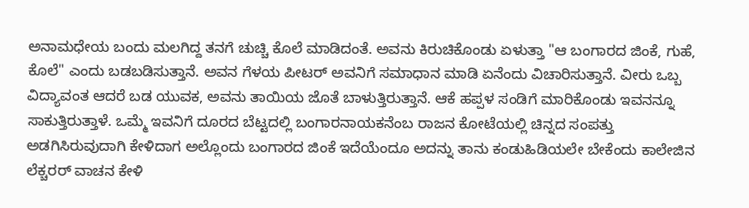ಅನಾಮಧೇಯ ಬಂದು ಮಲಗಿದ್ದ ತನಗೆ ಚುಚ್ಚಿ ಕೊಲೆ ಮಾಡಿದಂತೆ. ಅವನು ಕಿರುಚಿಕೊಂಡು ಏಳುತ್ತಾ "ಆ ಬಂಗಾರದ ಜಿಂಕೆ, ಗುಹೆ, ಕೊಲೆ" ಎಂದು ಬಡಬಡಿಸುತ್ತಾನೆ. ಅವನ ಗೆಳಯ ಪೀಟರ್ ಅವನಿಗೆ ಸಮಾಧಾನ ಮಾಡಿ ಏನೆಂದು ವಿಚಾರಿಸುತ್ತಾನೆ. ವೀರು ಒಬ್ಬ ವಿದ್ಯಾವಂತ ಆದರೆ ಬಡ ಯುವಕ, ಅವನು ತಾಯಿಯ ಜೊತೆ ಬಾಳುತ್ತಿರುತ್ತಾನೆ. ಆಕೆ ಹಪ್ಪಳ ಸಂಡಿಗೆ ಮಾರಿಕೊಂಡು ಇವನನ್ನೂ ಸಾಕುತ್ತಿರುತ್ತಾಳೆ. ಒಮ್ಮೆ ಇವನಿಗೆ ದೂರದ ಬೆಟ್ಟದಲ್ಲಿ ಬಂಗಾರನಾಯಕನೆಂಬ ರಾಜನ ಕೋಟೆಯಲ್ಲಿ ಚಿನ್ನದ ಸಂಪತ್ತು ಅಡಗಿಸಿರುವುದಾಗಿ ಕೇಳಿದಾಗ ಅಲ್ಲೊಂದು ಬಂಗಾರದ ಜಿಂಕೆ ಇದೆಯೆಂದೂ ಅದನ್ನು ತಾನು ಕಂಡುಹಿಡಿಯಲೇ ಬೇಕೆಂದು ಕಾಲೇಜಿನ ಲೆಕ್ಚರರ್ ವಾಚನ ಕೇಳಿ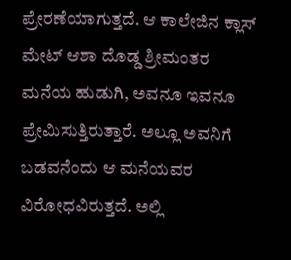ಪ್ರೇರಣೆಯಾಗುತ್ತದೆ. ಆ ಕಾಲೇಜಿನ ಕ್ಲಾಸ್ ಮೇಟ್ ಆಶಾ ದೊಡ್ಡ ಶ್ರೀಮಂತರ ಮನೆಯ ಹುಡುಗಿ, ಅವನೂ ಇವನೂ ಪ್ರೇಮಿಸುತ್ತಿರುತ್ತಾರೆ. ಅಲ್ಲೂ ಅವನಿಗೆ ಬಡವನೆಂದು ಆ ಮನೆಯವರ ವಿರೋಧವಿರುತ್ತದೆ. ಅಲ್ಲಿ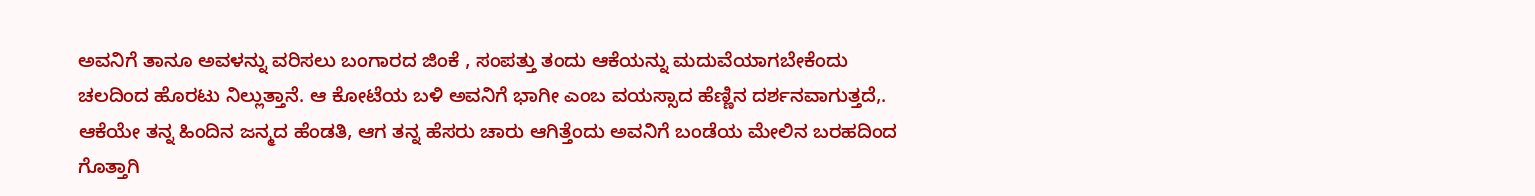ಅವನಿಗೆ ತಾನೂ ಅವಳನ್ನು ವರಿಸಲು ಬಂಗಾರದ ಜಿಂಕೆ , ಸಂಪತ್ತು ತಂದು ಆಕೆಯನ್ನು ಮದುವೆಯಾಗಬೇಕೆಂದು ಚಲದಿಂದ ಹೊರಟು ನಿಲ್ಲುತ್ತಾನೆ. ಆ ಕೋಟೆಯ ಬಳಿ ಅವನಿಗೆ ಭಾಗೀ ಎಂಬ ವಯಸ್ಸಾದ ಹೆಣ್ಣಿನ ದರ್ಶನವಾಗುತ್ತದೆ,. ಆಕೆಯೇ ತನ್ನ ಹಿಂದಿನ ಜನ್ಮದ ಹೆಂಡತಿ, ಆಗ ತನ್ನ ಹೆಸರು ಚಾರು ಆಗಿತ್ತೆಂದು ಅವನಿಗೆ ಬಂಡೆಯ ಮೇಲಿನ ಬರಹದಿಂದ ಗೊತ್ತಾಗಿ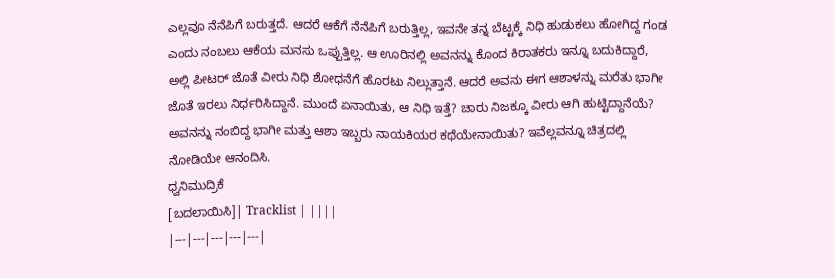ಎಲ್ಲವೂ ನೆನೆಪಿಗೆ ಬರುತ್ತದೆ. ಆದರೆ ಆಕೆಗೆ ನೆನೆಪಿಗೆ ಬರುತ್ತಿಲ್ಲ, ಇವನೇ ತನ್ನ ಬೆಟ್ಟಕ್ಕೆ ನಿಧಿ ಹುಡುಕಲು ಹೋಗಿದ್ದ ಗಂಡ ಎಂದು ನಂಬಲು ಆಕೆಯ ಮನಸು ಒಪ್ಪುತ್ತಿಲ್ಲ. ಆ ಊರಿನಲ್ಲಿ ಅವನನ್ನು ಕೊಂದ ಕಿರಾತಕರು ಇನ್ನೂ ಬದುಕಿದ್ದಾರೆ, ಅಲ್ಲಿ ಪೀಟರ್ ಜೊತೆ ವೀರು ನಿಧಿ ಶೋಧನೆಗೆ ಹೊರಟು ನಿಲ್ಲುತ್ತಾನೆ. ಆದರೆ ಅವನು ಈಗ ಆಶಾಳನ್ನು ಮರೆತು ಭಾಗೀ ಜೊತೆ ಇರಲು ನಿರ್ಧರಿಸಿದ್ದಾನೆ. ಮುಂದೆ ಏನಾಯಿತು, ಆ ನಿಧಿ ಇತ್ತೆ? ಚಾರು ನಿಜಕ್ಕೂ ವೀರು ಆಗಿ ಹುಟ್ಟಿದ್ದಾನೆಯೆ? ಅವನನ್ನು ನಂಬಿದ್ದ ಭಾಗೀ ಮತ್ತು ಆಶಾ ಇಬ್ಬರು ನಾಯಕಿಯರ ಕಥೆಯೇನಾಯಿತು? ಇವೆಲ್ಲವನ್ನೂ ಚಿತ್ರದಲ್ಲಿ ನೋಡಿಯೇ ಆನಂದಿಸಿ.
ಧ್ವನಿಮುದ್ರಿಕೆ
[ಬದಲಾಯಿಸಿ]| Tracklist | ||||
|---|---|---|---|---|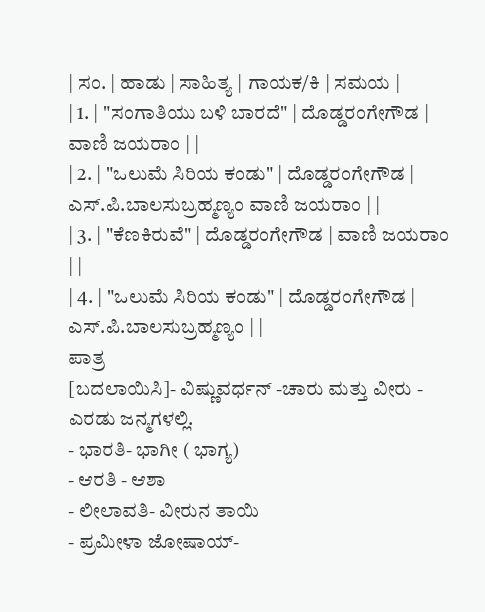| ಸಂ. | ಹಾಡು | ಸಾಹಿತ್ಯ | ಗಾಯಕ/ಕಿ | ಸಮಯ |
| 1. | "ಸಂಗಾತಿಯು ಬಳಿ ಬಾರದೆ" | ದೊಡ್ಡರಂಗೇಗೌಡ | ವಾಣಿ ಜಯರಾಂ | |
| 2. | "ಒಲುಮೆ ಸಿರಿಯ ಕಂಡು" | ದೊಡ್ಡರಂಗೇಗೌಡ | ಎಸ್.ಪಿ.ಬಾಲಸುಬ್ರಹ್ಮಣ್ಯಂ ವಾಣಿ ಜಯರಾಂ | |
| 3. | "ಕೆಣಕಿರುವೆ" | ದೊಡ್ಡರಂಗೇಗೌಡ | ವಾಣಿ ಜಯರಾಂ | |
| 4. | "ಒಲುಮೆ ಸಿರಿಯ ಕಂಡು" | ದೊಡ್ಡರಂಗೇಗೌಡ | ಎಸ್.ಪಿ.ಬಾಲಸುಬ್ರಹ್ಮಣ್ಯಂ | |
ಪಾತ್ರ
[ಬದಲಾಯಿಸಿ]- ವಿಷ್ಣುವರ್ಧನ್ -ಚಾರು ಮತ್ತು ವೀರು - ಎರಡು ಜನ್ಮಗಳಲ್ಲಿ.
- ಭಾರತಿ- ಭಾಗೀ ( ಭಾಗ್ಯ)
- ಆರತಿ - ಆಶಾ
- ಲೀಲಾವತಿ- ವೀರುನ ತಾಯಿ
- ಪ್ರಮೀಳಾ ಜೋಷಾಯ್-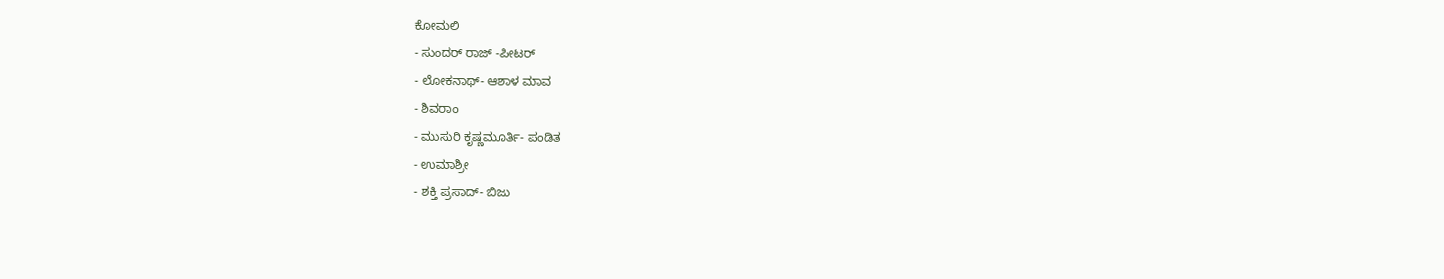ಕೋಮಲಿ
- ಸುಂದರ್ ರಾಜ್ -ಪೀಟರ್
- ಲೋಕನಾಥ್- ಆಶಾಳ ಮಾವ
- ಶಿವರಾಂ
- ಮುಸುರಿ ಕೃಷ್ಣಮೂರ್ತಿ- ಪಂಡಿತ
- ಉಮಾಶ್ರೀ
- ಶಕ್ತಿ ಪ್ರಸಾದ್- ಬಿಜು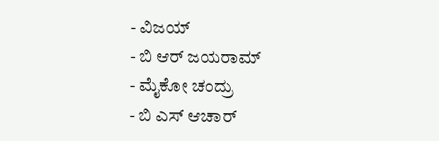- ವಿಜಯ್
- ಬಿ ಆರ್ ಜಯರಾಮ್
- ಮೈಕೋ ಚಂದ್ರು
- ಬಿ ಎಸ್ ಆಚಾರ್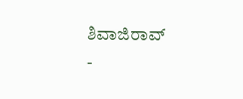ಶಿವಾಜಿರಾವ್
-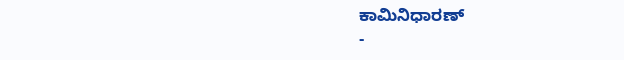ಕಾಮಿನಿಧಾರಣ್
-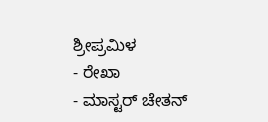ಶ್ರೀಪ್ರಮಿಳ
- ರೇಖಾ
- ಮಾಸ್ಟರ್ ಚೇತನ್